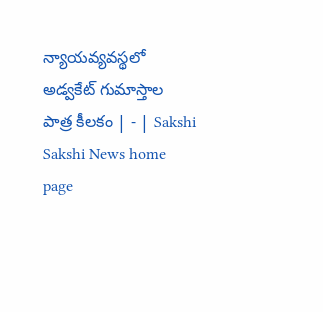న్యాయవ్యవస్థలో అడ్వకేట్‌ గుమాస్తాల పాత్ర కీలకం | - | Sakshi
Sakshi News home page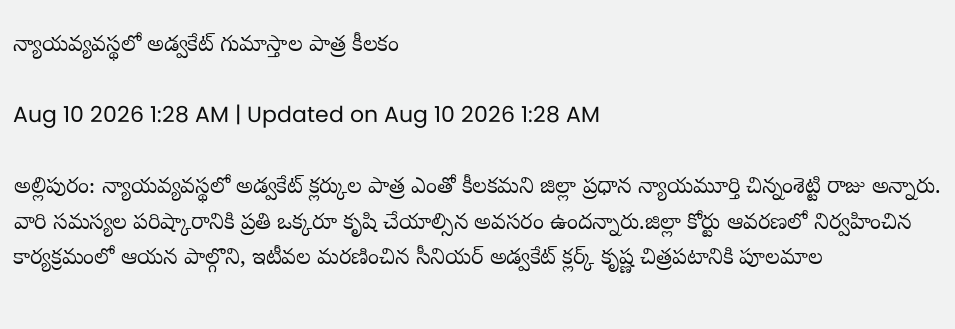న్యాయవ్యవస్థలో అడ్వకేట్‌ గుమాస్తాల పాత్ర కీలకం

Aug 10 2026 1:28 AM | Updated on Aug 10 2026 1:28 AM

అల్లిపురం: న్యాయవ్యవస్థలో అడ్వకేట్‌ క్లర్కుల పాత్ర ఎంతో కీలకమని జిల్లా ప్రధాన న్యాయమూర్తి చిన్నంశెట్టి రాజు అన్నారు. వారి సమస్యల పరిష్కారానికి ప్రతి ఒక్కరూ కృషి చేయాల్సిన అవసరం ఉందన్నారు.జిల్లా కోర్టు ఆవరణలో నిర్వహించిన కార్యక్రమంలో ఆయన పాల్గొని, ఇటీవల మరణించిన సీనియర్‌ అడ్వకేట్‌ క్లర్క్‌ కృష్ణ చిత్రపటానికి పూలమాల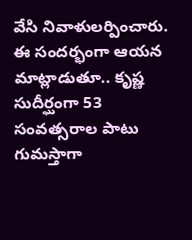వేసి నివాళులర్పించారు. ఈ సందర్భంగా ఆయన మాట్లాడుతూ.. కృష్ణ సుదీర్ఘంగా 53 సంవత్సరాల పాటు గుమస్తాగా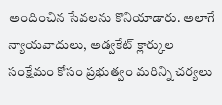అందించిన సేవలను కొనియాడారు. అలాగే న్యాయవాదులు, అడ్వకేట్‌ క్లార్కుల సంక్షేమం కోసం ప్రభుత్వం మరిన్ని చర్యలు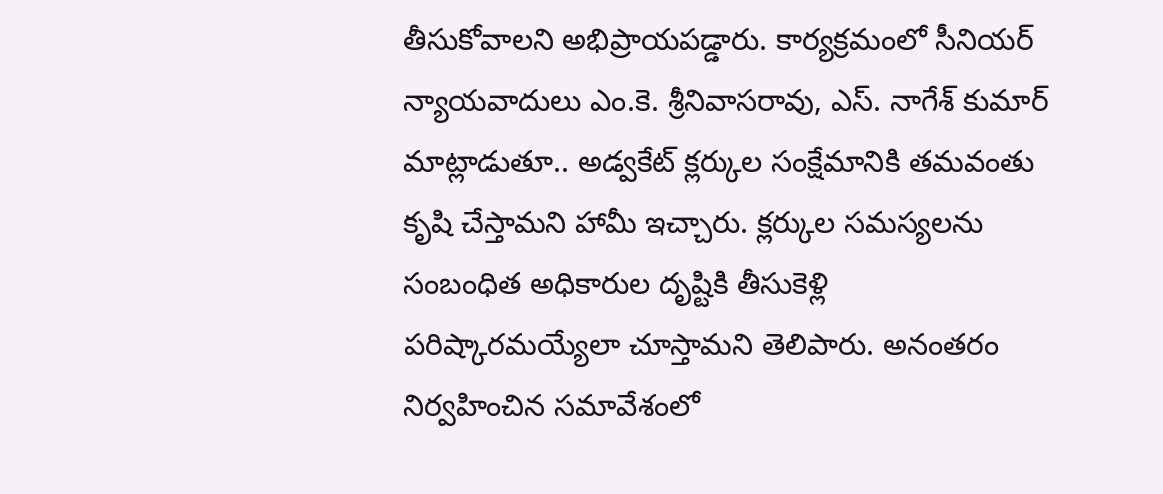తీసుకోవాలని అభిప్రాయపడ్డారు. కార్యక్రమంలో సీనియర్‌ న్యాయవాదులు ఎం.కె. శ్రీనివాసరావు, ఎస్‌. నాగేశ్‌ కుమార్‌ మాట్లాడుతూ.. అడ్వకేట్‌ క్లర్కుల సంక్షేమానికి తమవంతు కృషి చేస్తామని హామీ ఇచ్చారు. క్లర్కుల సమస్యలను సంబంధిత అధికారుల దృష్టికి తీసుకెళ్లి పరిష్కారమయ్యేలా చూస్తామని తెలిపారు. అనంతరం నిర్వహించిన సమావేశంలో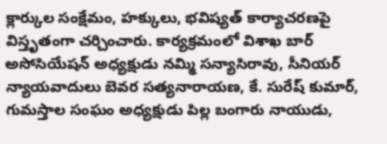క్లార్కుల సంక్షేమం, హక్కులు, భవిష్యత్‌ కార్యాచరణపై విస్తృతంగా చర్చించారు. కార్యక్రమంలో విశాఖ బార్‌ అసోసియేషన్‌ అధ్యక్షుడు నమ్మి సన్యాసిరావు, సీనియర్‌ న్యాయవాదులు బెవర సత్యనారాయణ, కే. సురేష్‌ కుమార్‌, గుమస్తాల సంఘం అధ్యక్షుడు పిల్ల బంగారు నాయుడు,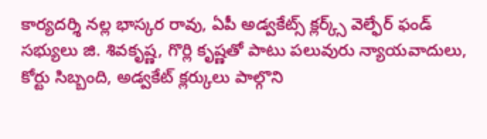కార్యదర్శి నల్ల భాస్కర రావు, ఏపీ అడ్వకేట్స్‌ క్లర్క్స్‌ వెల్ఫేర్‌ ఫండ్‌ సభ్యులు జి. శివకృష్ణ, గొర్లి కృష్ణతో పాటు పలువురు న్యాయవాదులు, కోర్టు సిబ్బంది, అడ్వకేట్‌ క్లర్కులు పాల్గొని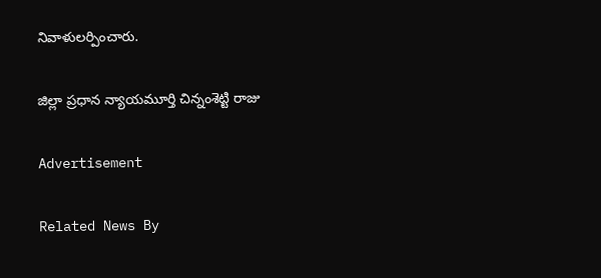నివాళులర్పించారు.

జిల్లా ప్రధాన న్యాయమూర్తి చిన్నంశెట్టి రాజు

Advertisement

Related News By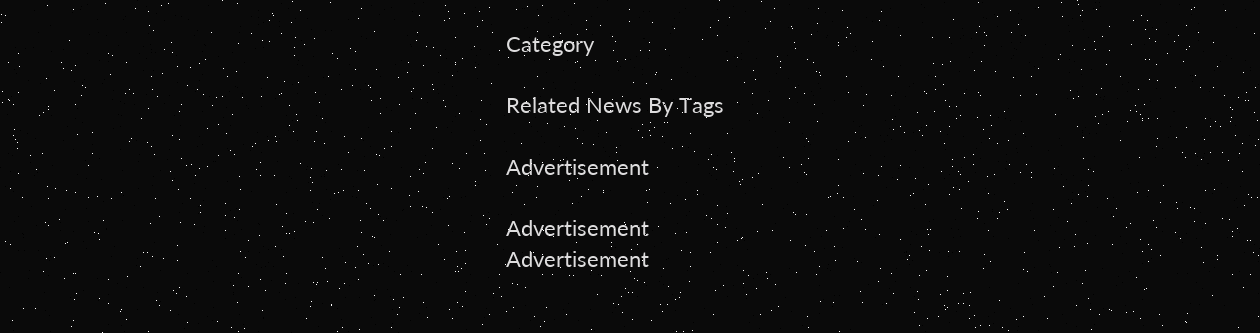Category

Related News By Tags

Advertisement

Advertisement
Advertisement